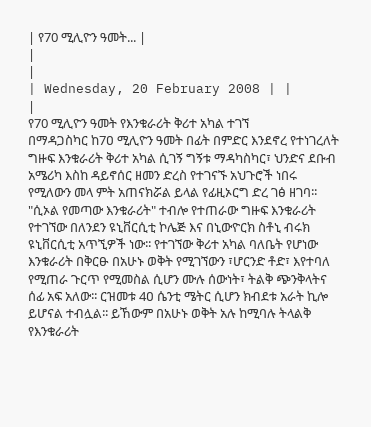| የ70 ሚሊዮን ዓመት... |
|
|
| Wednesday, 20 February 2008 | |
|
የ70 ሚሊዮን ዓመት የእንቁራሪት ቅሪተ አካል ተገኘ
በማዳጋስካር ከ7ዐ ሚሊዮን ዓመት በፊት በምድር እንደኖረ የተነገረለት ግዙፍ እንቁራሪት ቅሪተ አካል ሲገኝ ግኝቱ ማዳካስካር፣ ህንድና ደቡብ አሜሪካ እስከ ዳይኖሰር ዘመን ድረስ የተገናኙ አህጉሮች ነበሩ የሚለውን መላ ምት አጠናክሯል ይላል የፊዚኦርግ ድረ ገፅ ዘገባ፡፡ "ሲኦል የመጣው እንቁራሪት" ተብሎ የተጠራው ግዙፍ እንቁራሪት የተገኘው በለንደን ዩኒቨርሲቲ ኮሌጅ እና በኒውዮርክ ስቶኒ ብሩክ ዩኒቨርሲቲ አጥኚዎች ነው፡፡ የተገኘው ቅሪተ አካል ባለቤት የሆነው እንቁራሪት በቅርፁ በአሁኑ ወቅት የሚገኘውን ፣ሆርንድ ቶድ፣ እየተባለ የሚጠራ ጉርጥ የሚመስል ሲሆን ሙሉ ሰውነት፣ ትልቅ ጭንቅላትና ሰፊ አፍ አለው፡፡ ርዝመቱ 4ዐ ሴንቲ ሜትር ሲሆን ክብደቱ አራት ኪሎ ይሆናል ተብሏል፡፡ ይኸውም በአሁኑ ወቅት አሉ ከሚባሉ ትላልቅ የእንቁራሪት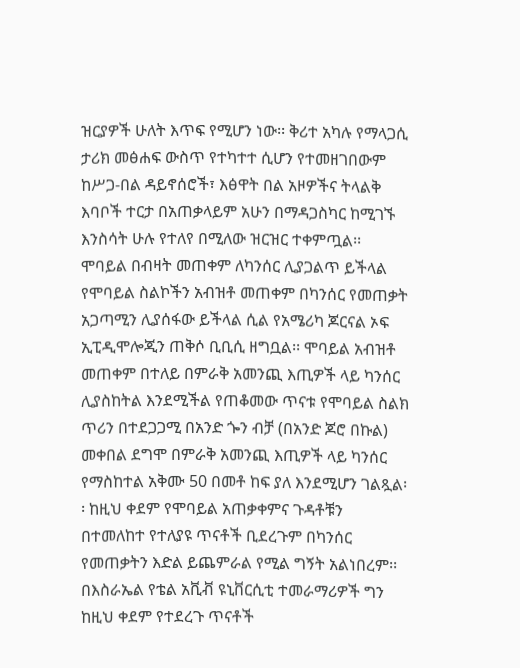ዝርያዎች ሁለት እጥፍ የሚሆን ነው፡፡ ቅሪተ አካሉ የማላጋሲ ታሪክ መፅሐፍ ውስጥ የተካተተ ሲሆን የተመዘገበውም ከሥጋ-በል ዳይኖሰሮች፣ እፅዋት በል አዞዎችና ትላልቅ እባቦች ተርታ በአጠቃላይም አሁን በማዳጋስካር ከሚገኙ እንስሳት ሁሉ የተለየ በሚለው ዝርዝር ተቀምጧል፡፡ ሞባይል በብዛት መጠቀም ለካንሰር ሊያጋልጥ ይችላል የሞባይል ስልኮችን አብዝቶ መጠቀም በካንሰር የመጠቃት አጋጣሚን ሊያሰፋው ይችላል ሲል የአሜሪካ ጆርናል ኦፍ ኢፒዲሞሎጂን ጠቅሶ ቢቢሲ ዘግቧል፡፡ ሞባይል አብዝቶ መጠቀም በተለይ በምራቅ አመንጪ እጢዎች ላይ ካንሰር ሊያስከትል እንደሚችል የጠቆመው ጥናቱ የሞባይል ስልክ ጥሪን በተደጋጋሚ በአንድ ጐን ብቻ (በአንድ ጆሮ በኩል) መቀበል ደግሞ በምራቅ አመንጪ እጢዎች ላይ ካንሰር የማስከተል አቅሙ 50 በመቶ ከፍ ያለ እንደሚሆን ገልጿል፡፡ ከዚህ ቀደም የሞባይል አጠቃቀምና ጉዳቶቹን በተመለከተ የተለያዩ ጥናቶች ቢደረጉም በካንሰር የመጠቃትን እድል ይጨምራል የሚል ግኝት አልነበረም፡፡ በእስራኤል የቴል አቪቭ ዩኒቨርሲቲ ተመራማሪዎች ግን ከዚህ ቀደም የተደረጉ ጥናቶች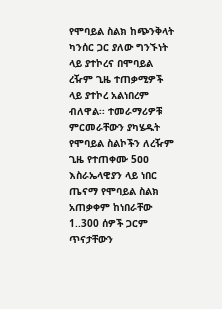የሞባይል ስልክ ከጭንቅላት ካንሰር ጋር ያለው ግንኙነት ላይ ያተኮረና በሞባይል ረዥም ጊዜ ተጠቃሚዎች ላይ ያተኮረ አልነበረም ብለዋል፡፡ ተመራማሪዎቹ ምርመራቸውን ያካሄዱት የሞባይል ስልኮችን ለረዥም ጊዜ የተጠቀሙ 5ዐዐ እስራኤላዊያን ላይ ነበር ጤናማ የሞባይል ስልክ አጠቃቀም ከነበራቸው 1..300 ሰዎች ጋርም ጥናታቸውን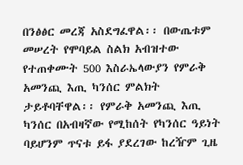በንፅፅር መረጃ አስደግፈዋል፡፡ በውጤቱም መሠረት የሞባይል ስልክ አብዝተው የተጠቀሙት 500 እስራኤላውያን የምራቅ አመንጪ እጢ ካንሰር ምልክት ታይቶባቸዋል፡፡ የምራቅ አመንጪ እጢ ካንሰር በአብዛኛው የሚከሰት የካንሰር ዓይነት ባይሆንም ጥናቱ ይፋ ያደረገው ከረዥም ጊዜ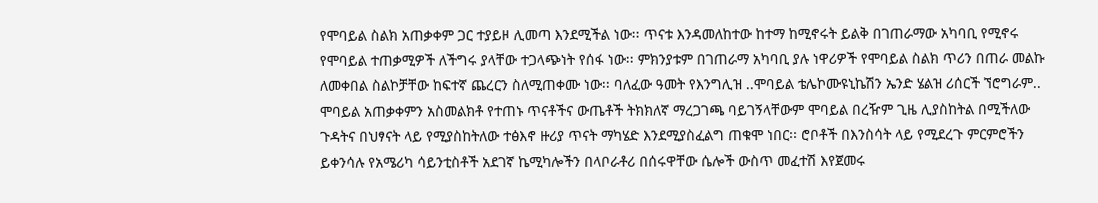የሞባይል ስልክ አጠቃቀም ጋር ተያይዞ ሊመጣ እንደሚችል ነው፡፡ ጥናቱ እንዳመለከተው ከተማ ከሚኖሩት ይልቅ በገጠራማው አካባቢ የሚኖሩ የሞባይል ተጠቃሚዎች ለችግሩ ያላቸው ተጋላጭነት የሰፋ ነው፡፡ ምክንያቱም በገጠራማ አካባቢ ያሉ ነዋሪዎች የሞባይል ስልክ ጥሪን በጠራ መልኩ ለመቀበል ስልኮቻቸው ከፍተኛ ጨረርን ስለሚጠቀሙ ነው፡፡ ባለፈው ዓመት የእንግሊዝ ..ሞባይል ቴሌኮሙዩኒኬሽን ኤንድ ሄልዝ ሪሰርች ኘሮግራም.. ሞባይል አጠቃቀምን አስመልክቶ የተጠኑ ጥናቶችና ውጤቶች ትክክለኛ ማረጋገጫ ባይገኝላቸውም ሞባይል በረዥም ጊዜ ሊያስከትል በሚችለው ጉዳትና በህፃናት ላይ የሚያስከትለው ተፅእኖ ዙሪያ ጥናት ማካሄድ እንደሚያስፈልግ ጠቁሞ ነበር፡፡ ሮቦቶች በእንስሳት ላይ የሚደረጉ ምርምሮችን ይቀንሳሉ የአሜሪካ ሳይንቲስቶች አደገኛ ኬሚካሎችን በላቦራቶሪ በሰሩዋቸው ሴሎች ውስጥ መፈተሽ እየጀመሩ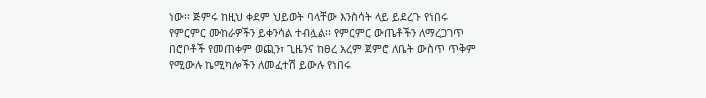ነው፡፡ ጅምሩ ከዚህ ቀደም ህይወት ባላቸው እንስሳት ላይ ይደረጉ የነበሩ የምርምር ሙከራዎችን ይቀንሳል ተብሏል፡፡ የምርምር ውጤቶችን ለማረጋገጥ በሮቦቶች የመጠቀም ወጪን፣ ጊዜንና ከፀረ አረም ጀምሮ ለቤት ውስጥ ጥቅም የሚውሉ ኬሚካሎችን ለመፈተሽ ይውሉ የነበሩ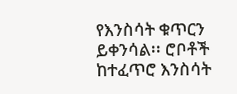የእንስሳት ቁጥርን ይቀንሳል፡፡ ሮቦቶች ከተፈጥሮ እንስሳት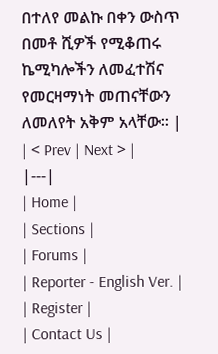በተለየ መልኩ በቀን ውስጥ በመቶ ሺዎች የሚቆጠሩ ኬሚካሎችን ለመፈተሽና የመርዛማነት መጠናቸውን ለመለየት አቅም አላቸው፡፡ |
| < Prev | Next > |
|---|
| Home |
| Sections |
| Forums |
| Reporter - English Ver. |
| Register |
| Contact Us |